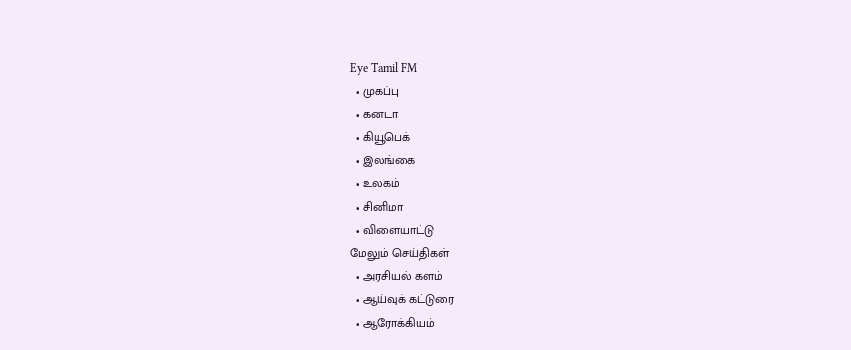Eye Tamil FM
  • முகப்பு
  • கனடா
  • கியூபெக்
  • இலங்கை
  • உலகம்
  • சினிமா
  • விளையாட்டு
மேலும் செய்திகள்
  • அரசியல் களம்
  • ஆய்வுக் கட்டுரை
  • ஆரோக்கியம்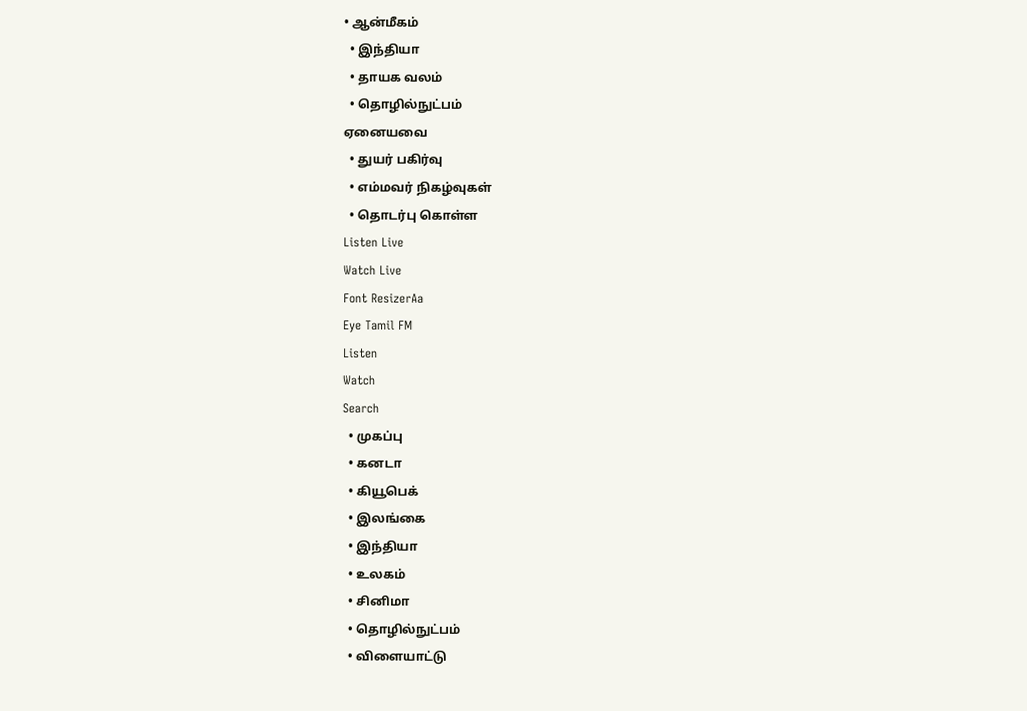• ஆன்மீகம்
  • இந்தியா
  • தாயக வலம்
  • தொழில்நுட்பம்
ஏனையவை
  • துயர் பகிர்வு
  • எம்மவர் நிகழ்வுகள்
  • தொடர்பு கொள்ள
Listen Live
Watch Live
Font ResizerAa
Eye Tamil FM
Listen
Watch
Search
  • முகப்பு
  • கனடா
  • கியூபெக்
  • இலங்கை
  • இந்தியா
  • உலகம்
  • சினிமா
  • தொழில்நுட்பம்
  • விளையாட்டு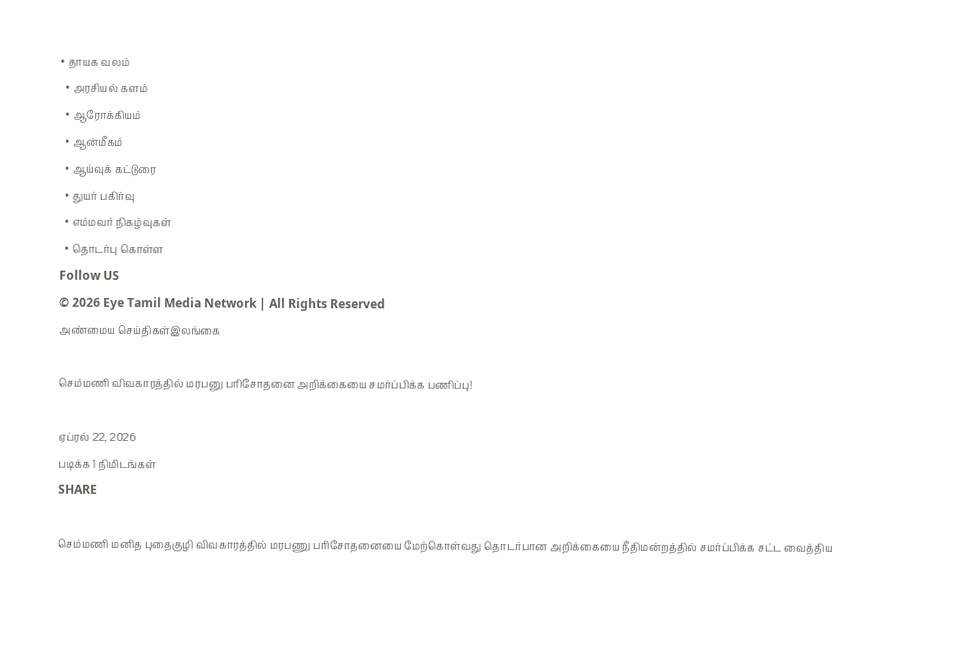• தாயக வலம்
  • அரசியல் களம்
  • ஆரோக்கியம்
  • ஆன்மீகம்
  • ஆய்வுக் கட்டுரை
  • துயர் பகிர்வு
  • எம்மவர் நிகழ்வுகள்
  • தொடர்பு கொள்ள
Follow US
© 2026 Eye Tamil Media Network | All Rights Reserved
அண்மைய செய்திகள்இலங்கை

செம்மணி விவகாரத்தில் மரபனு பரிசோதனை அறிக்கையை சமர்ப்பிக்க பணிப்பு!

ஏப்ரல் 22, 2026
படிக்க 1 நிமிடங்கள்
SHARE

செம்மணி மனித புதைகுழி விவகாரத்தில் மரபணு பரிசோதனையை மேற்கொள்வது தொடர்பான அறிக்கையை நீதிமன்றத்தில் சமர்ப்பிக்க சட்ட வைத்திய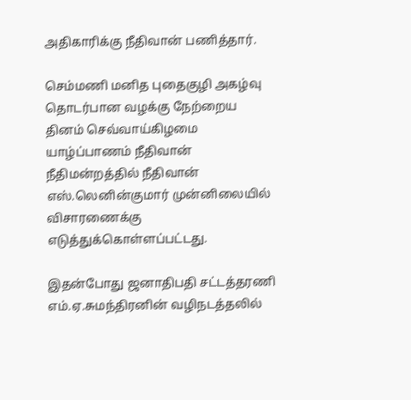அதிகாரிக்கு நீதிவான் பணித்தார்.

செம்மணி மனித புதைகுழி அகழ்வு தொடர்பான வழக்கு நேற்றைய தினம் செவ்வாய்கிழமை யாழ்ப்பாணம் நீதிவான் நீதிமன்றத்தில் நீதிவான் எஸ்.லெனின்குமார் முன்னிலையில் விசாரணைக்கு எடுத்துக்கொள்ளப்பட்டது.

இதன்போது ஜனாதிபதி சட்டத்தரணி எம்.ஏ.சுமந்திரனின் வழிநடத்தலில்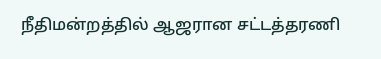நீதிமன்றத்தில் ஆஜரான சட்டத்தரணி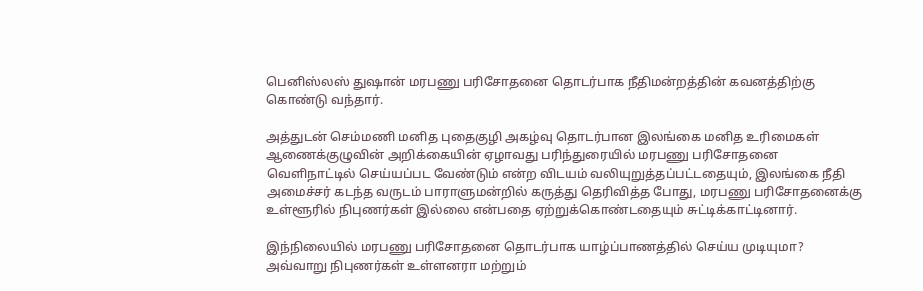பெனிஸ்லஸ் துஷான் மரபணு பரிசோதனை தொடர்பாக நீதிமன்றத்தின் கவனத்திற்கு கொண்டு வந்தார்.

அத்துடன் செம்மணி மனித புதைகுழி அகழ்வு தொடர்பான இலங்கை மனித உரிமைகள் ஆணைக்குழுவின் அறிக்கையின் ஏழாவது பரிந்துரையில் மரபணு பரிசோதனை வெளிநாட்டில் செய்யப்பட வேண்டும் என்ற விடயம் வலியுறுத்தப்பட்டதையும், இலங்கை நீதி அமைச்சர் கடந்த வருடம் பாராளுமன்றில் கருத்து தெரிவித்த போது, மரபணு பரிசோதனைக்கு உள்ளூரில் நிபுணர்கள் இல்லை என்பதை ஏற்றுக்கொண்டதையும் சுட்டிக்காட்டினார்.

இந்நிலையில் மரபணு பரிசோதனை தொடர்பாக யாழ்ப்பாணத்தில் செய்ய முடியுமா? அவ்வாறு நிபுணர்கள் உள்ளனரா மற்றும்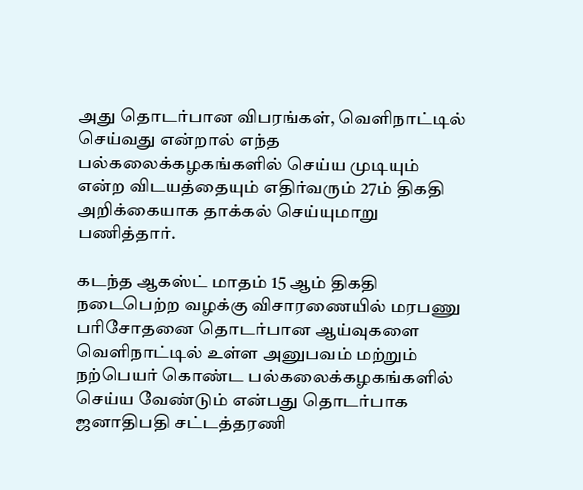அது தொடர்பான விபரங்கள், வெளிநாட்டில் செய்வது என்றால் எந்த பல்கலைக்கழகங்களில் செய்ய முடியும் என்ற விடயத்தையும் எதிர்வரும் 27ம் திகதி அறிக்கையாக தாக்கல் செய்யுமாறு பணித்தார்.

கடந்த ஆகஸ்ட் மாதம் 15 ஆம் திகதி நடைபெற்ற வழக்கு விசாரணையில் மரபணு பரிசோதனை தொடர்பான ஆய்வுகளை வெளிநாட்டில் உள்ள அனுபவம் மற்றும் நற்பெயர் கொண்ட பல்கலைக்கழகங்களில் செய்ய வேண்டும் என்பது தொடர்பாக ஜனாதிபதி சட்டத்தரணி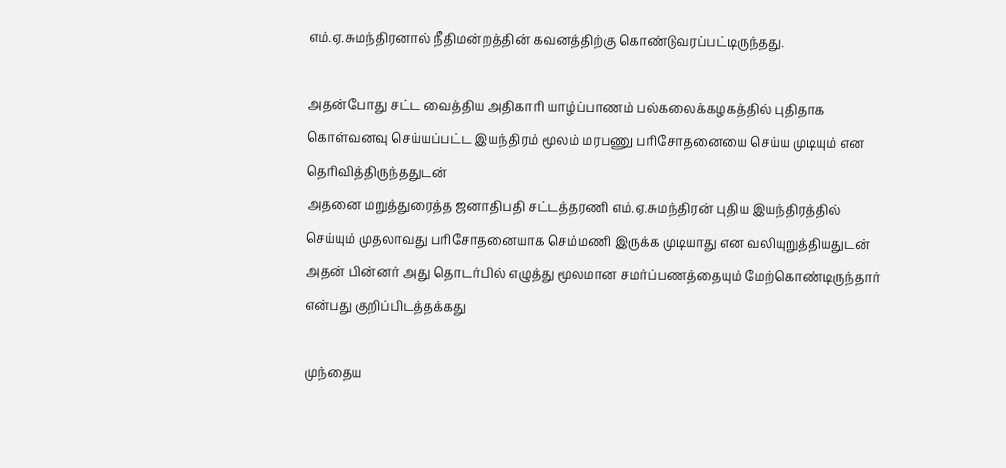எம்.ஏ.சுமந்திரனால் நீதிமன்றத்தின் கவனத்திற்கு கொண்டுவரப்பட்டிருந்தது.

அதன்போது சட்ட வைத்திய அதிகாரி யாழ்ப்பாணம் பல்கலைக்கழகத்தில் புதிதாக கொள்வனவு செய்யப்பட்ட இயந்திரம் மூலம் மரபணு பரிசோதனையை செய்ய முடியும் என தெரிவித்திருந்ததுடன்
அதனை மறுத்துரைத்த ஜனாதிபதி சட்டத்தரணி எம்.ஏ.சுமந்திரன் புதிய இயந்திரத்தில் செய்யும் முதலாவது பரிசோதனையாக செம்மணி இருக்க முடியாது என வலியுறுத்தியதுடன் அதன் பின்னர் அது தொடர்பில் எழுத்து மூலமான சமர்ப்பணத்தையும் மேற்கொண்டிருந்தார் என்பது குறிப்பிடத்தக்கது

முந்தைய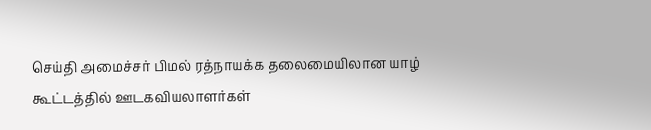செய்தி அமைச்சர் பிமல் ரத்நாயக்க தலைமையிலான யாழ் கூட்டத்தில் ஊடகவியலாளர்கள்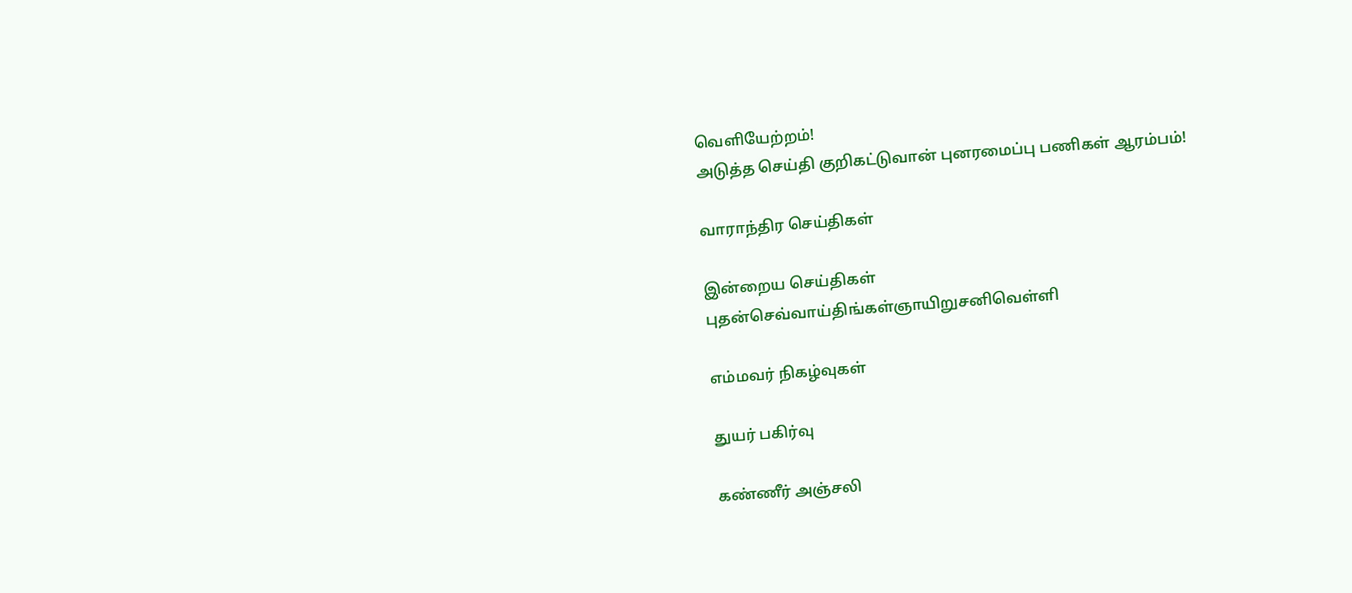வெளியேற்றம்!
அடுத்த செய்தி குறிகட்டுவான் புனரமைப்பு பணிகள் ஆரம்பம்!

வாராந்திர செய்திகள்

இன்றைய செய்திகள்
புதன்செவ்வாய்திங்கள்ஞாயிறுசனிவெள்ளி

எம்மவர் நிகழ்வுகள்

துயர் பகிர்வு

கண்ணீர் அஞ்சலி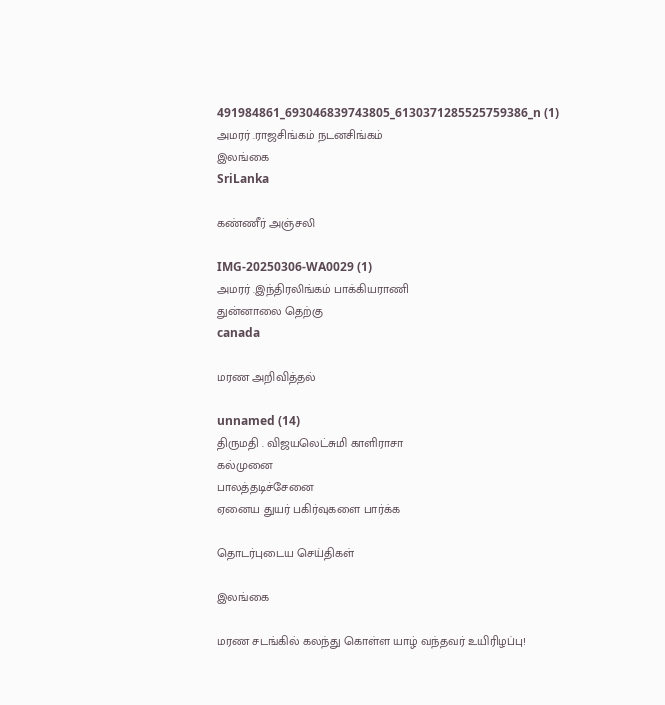491984861_693046839743805_6130371285525759386_n (1)
அமரர் .ராஜசிங்கம் நடனசிங்கம்
இலங்கை
SriLanka

கண்ணீர் அஞ்சலி

IMG-20250306-WA0029 (1)
அமரர் .இந்திரலிங்கம் பாக்கியராணி
துன்னாலை தெற்கு
canada

மரண அறிவித்தல்

unnamed (14)
திருமதி . விஜயலெட்சுமி காளிராசா
கல்முனை
பாலத்தடிச்சேனை
ஏனைய துயர் பகிர்வுகளை பார்க்க

தொடர்புடைய செய்திகள்

இலங்கை

மரண சடங்கில் கலந்து கொள்ள யாழ் வந்தவர் உயிரிழப்பு!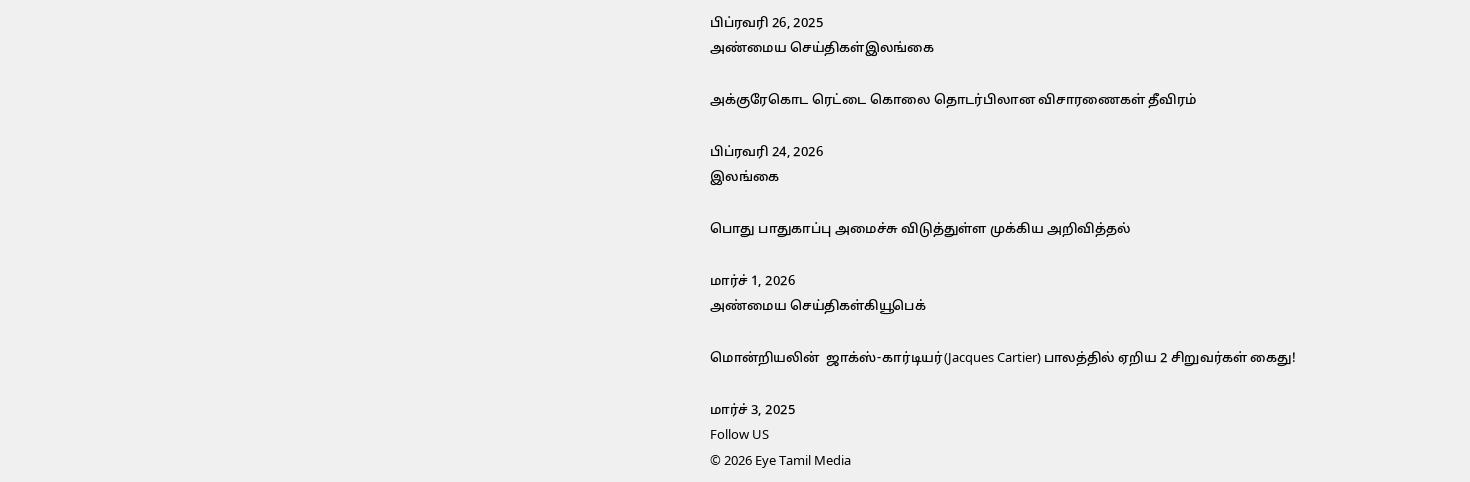பிப்ரவரி 26, 2025
அண்மைய செய்திகள்இலங்கை

அக்குரேகொட ரெட்டை கொலை தொடர்பிலான விசாரணைகள் தீவிரம்

பிப்ரவரி 24, 2026
இலங்கை

பொது பாதுகாப்பு அமைச்சு விடுத்துள்ள முக்கிய அறிவித்தல்

மார்ச் 1, 2026
அண்மைய செய்திகள்கியூபெக்

மொன்றியலின்  ஜாக்ஸ்-கார்டியர்(Jacques Cartier) பாலத்தில் ஏறிய 2 சிறுவர்கள் கைது!

மார்ச் 3, 2025
Follow US
© 2026 Eye Tamil Media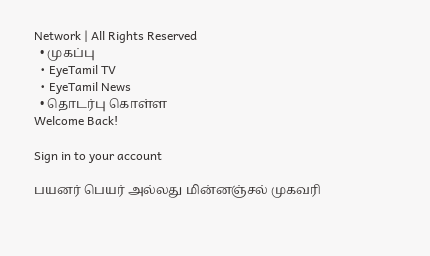Network | All Rights Reserved
  • முகப்பு
  • EyeTamil TV
  • EyeTamil News
  • தொடர்பு கொள்ள
Welcome Back!

Sign in to your account

பயனர் பெயர் அல்லது மின்னஞ்சல் முகவரி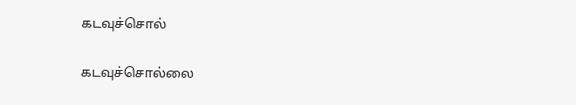கடவுச்சொல்

கடவுச்சொல்லை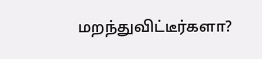மறந்துவிட்டீர்களா?